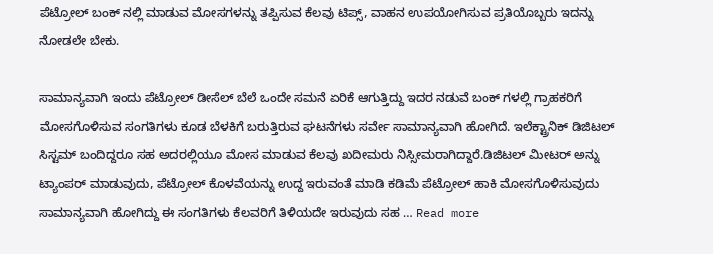ಪೆಟ್ರೋಲ್ ಬಂಕ್ ನಲ್ಲಿ ಮಾಡುವ ಮೋಸಗಳನ್ನು ತಪ್ಪಿಸುವ ಕೆಲವು ಟಿಪ್ಸ್, ವಾಹನ ಉಪಯೋಗಿಸುವ ಪ್ರತಿಯೊಬ್ಬರು ಇದನ್ನು ನೋಡಲೇ ಬೇಕು.

ಸಾಮಾನ್ಯವಾಗಿ ಇಂದು ಪೆಟ್ರೋಲ್ ಡೀಸೆಲ್ ಬೆಲೆ ಒಂದೇ ಸಮನೆ ಏರಿಕೆ ಆಗುತ್ತಿದ್ದು ಇದರ ನಡುವೆ ಬಂಕ್ ಗಳಲ್ಲಿ ಗ್ರಾಹಕರಿಗೆ ಮೋಸಗೊಳಿಸುವ ಸಂಗತಿಗಳು ಕೂಡ ಬೆಳಕಿಗೆ ಬರುತ್ತಿರುವ ಘಟನೆಗಳು ಸರ್ವೇ ಸಾಮಾನ್ಯವಾಗಿ ಹೋಗಿದೆ. ಇಲೆಕ್ಟ್ರಾನಿಕ್ ಡಿಜಿಟಲ್ ಸಿಸ್ಟಮ್ ಬಂದಿದ್ದರೂ ಸಹ ಅದರಲ್ಲಿಯೂ ಮೋಸ ಮಾಡುವ ಕೆಲವು ಖದೀಮರು ನಿಸ್ಸೀಮರಾಗಿದ್ದಾರೆ.ಡಿಜಿಟಲ್ ಮೀಟರ್ ಅನ್ನು ಟ್ಯಾಂಪರ್ ಮಾಡುವುದು, ಪೆಟ್ರೋಲ್ ಕೊಳವೆಯನ್ನು ಉದ್ದ ಇರುವಂತೆ ಮಾಡಿ ಕಡಿಮೆ ಪೆಟ್ರೋಲ್ ಹಾಕಿ ಮೋಸಗೊಳಿಸುವುದು ಸಾಮಾನ್ಯವಾಗಿ ಹೋಗಿದ್ದು ಈ ಸಂಗತಿಗಳು ಕೆಲವರಿಗೆ ತಿಳಿಯದೇ ಇರುವುದು ಸಹ … Read more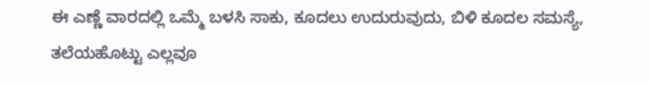ಈ ಎಣ್ಣೆ ವಾರದಲ್ಲಿ ಒಮ್ಮೆ ಬಳಸಿ ಸಾಕು, ಕೂದಲು ಉದುರುವುದು, ಬಿಳಿ ಕೂದಲ ಸಮಸ್ಯೆ, ತಲೆಯಹೊಟ್ಟು ಎಲ್ಲವೂ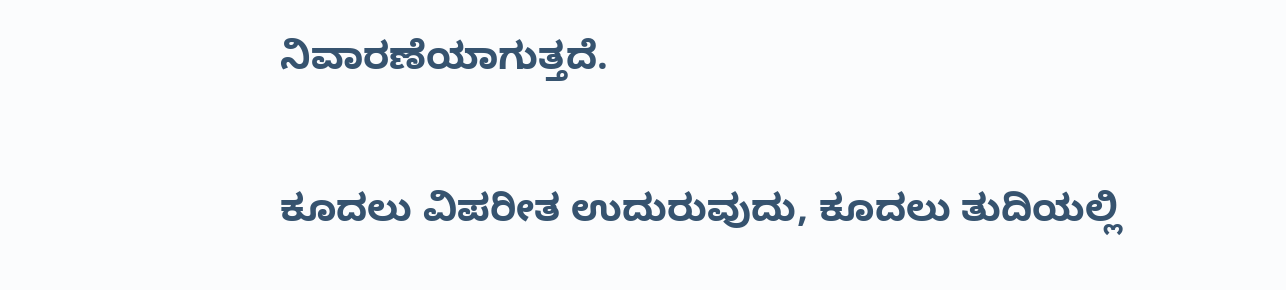ನಿವಾರಣೆಯಾಗುತ್ತದೆ.

ಕೂದಲು ವಿಪರೀತ ಉದುರುವುದು, ಕೂದಲು ತುದಿಯಲ್ಲಿ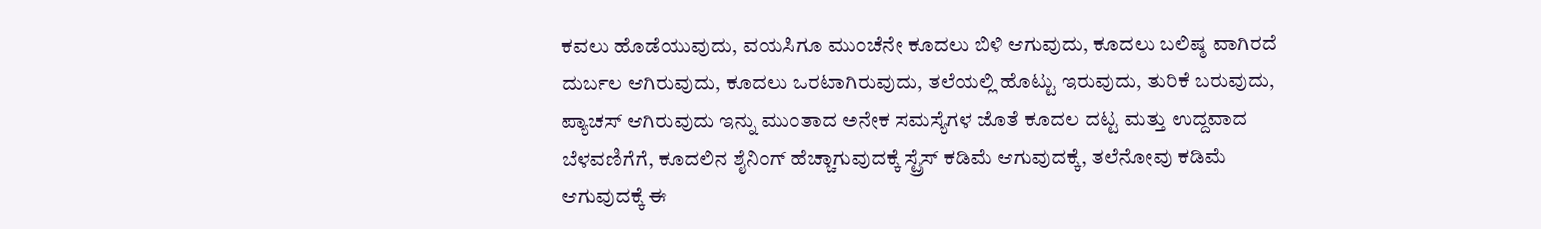ಕವಲು ಹೊಡೆಯುವುದು, ವಯಸಿಗೂ ಮುಂಚೆನೇ ಕೂದಲು ಬಿಳಿ ಆಗುವುದು, ಕೂದಲು ಬಲಿಷ್ಠ ವಾಗಿರದೆ ದುರ್ಬಲ ಆಗಿರುವುದು, ಕೂದಲು ಒರಟಾಗಿರುವುದು, ತಲೆಯಲ್ಲಿ ಹೊಟ್ಟು ಇರುವುದು, ತುರಿಕೆ ಬರುವುದು, ಪ್ಯಾಚಸ್ ಆಗಿರುವುದು ಇನ್ನು ಮುಂತಾದ ಅನೇಕ ಸಮಸ್ಯೆಗಳ ಜೊತೆ ಕೂದಲ ದಟ್ಟ ಮತ್ತು ಉದ್ದವಾದ ಬೆಳವಣಿಗೆಗೆ, ಕೂದಲಿನ ಶೈನಿಂಗ್ ಹೆಚ್ಚಾಗುವುದಕ್ಕೆ ಸ್ಟ್ರೆಸ್ ಕಡಿಮೆ ಆಗುವುದಕ್ಕೆ, ತಲೆನೋವು ಕಡಿಮೆ ಆಗುವುದಕ್ಕೆ ಈ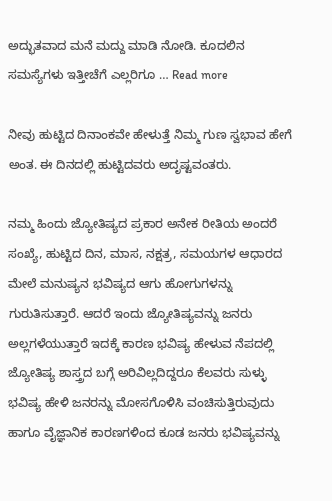ಅದ್ಭುತವಾದ ಮನೆ ಮದ್ದು ಮಾಡಿ ನೋಡಿ. ಕೂದಲಿನ ಸಮಸ್ಯೆಗಳು ಇತ್ತೀಚೆಗೆ ಎಲ್ಲರಿಗೂ … Read more

ನೀವು ಹುಟ್ಟಿದ ದಿನಾಂಕವೇ ಹೇಳುತ್ತೆ ನಿಮ್ಮ ಗುಣ ಸ್ವಭಾವ ಹೇಗೆ ಅಂತ‌. ಈ ದಿನದಲ್ಲಿ ಹುಟ್ಟಿದವರು ಅದೃಷ್ಟವಂತರು.

ನಮ್ಮ ಹಿಂದು ಜ್ಯೋತಿಷ್ಯದ ಪ್ರಕಾರ ಅನೇಕ ರೀತಿಯ ಅಂದರೆ ಸಂಖ್ಯೆ, ಹುಟ್ಟಿದ ದಿನ, ಮಾಸ, ನಕ್ಷತ್ರ, ಸಮಯಗಳ ಆಧಾರದ ಮೇಲೆ ಮನುಷ್ಯನ ಭವಿಷ್ಯದ ಆಗು ಹೋಗುಗಳನ್ನು ಗುರುತಿಸುತ್ತಾರೆ. ಆದರೆ ಇಂದು ಜ್ಯೋತಿಷ್ಯವನ್ನು ಜನರು ಅಲ್ಲಗಳೆಯುತ್ತಾರೆ ಇದಕ್ಕೆ ಕಾರಣ ಭವಿಷ್ಯ ಹೇಳುವ ನೆಪದಲ್ಲಿ ಜ್ಯೋತಿಷ್ಯ ಶಾಸ್ತ್ರದ ಬಗ್ಗೆ ಅರಿವಿಲ್ಲದಿದ್ದರೂ ಕೆಲವರು ಸುಳ್ಳು ಭವಿಷ್ಯ ಹೇಳಿ ಜನರನ್ನು ಮೋಸಗೊಳಿಸಿ ವಂಚಿಸುತ್ತಿರುವುದು ಹಾಗೂ ವೈಜ್ಞಾನಿಕ ಕಾರಣಗಳಿಂದ ಕೂಡ ಜನರು ಭವಿಷ್ಯವನ್ನು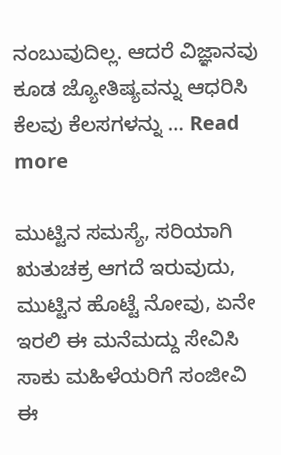ನಂಬುವುದಿಲ್ಲ. ಆದರೆ ವಿಜ್ಞಾನವು ಕೂಡ ಜ್ಯೋತಿಷ್ಯವನ್ನು ಆಧರಿಸಿ ಕೆಲವು ಕೆಲಸಗಳನ್ನು … Read more

ಮುಟ್ಟಿನ ಸಮಸ್ಯೆ, ಸರಿಯಾಗಿ ಋತುಚಕ್ರ ಆಗದೆ ಇರುವುದು, ಮುಟ್ಟಿನ ಹೊಟ್ಟೆ ನೋವು, ಏನೇ ಇರಲಿ ಈ ಮನೆಮದ್ದು ಸೇವಿಸಿ ಸಾಕು ಮಹಿಳೆಯರಿಗೆ ಸಂಜೀವಿ ಈ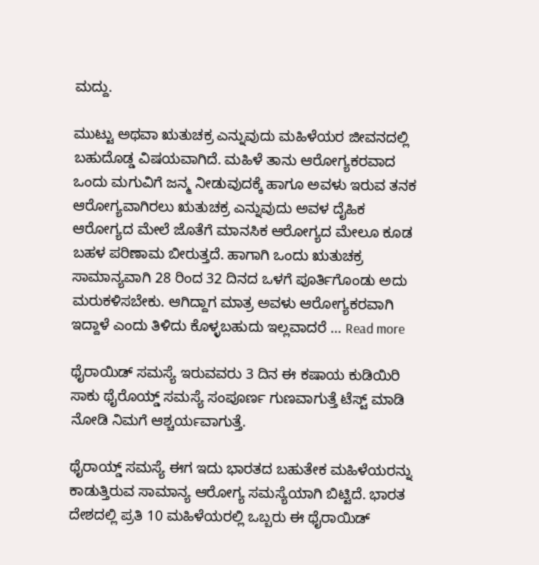ಮದ್ದು.

ಮುಟ್ಟು ಅಥವಾ ಋತುಚಕ್ರ ಎನ್ನುವುದು ಮಹಿಳೆಯರ ಜೀವನದಲ್ಲಿ ಬಹುದೊಡ್ಡ ವಿಷಯವಾಗಿದೆ. ಮಹಿಳೆ ತಾನು ಆರೋಗ್ಯಕರವಾದ ಒಂದು ಮಗುವಿಗೆ ಜನ್ಮ ನೀಡುವುದಕ್ಕೆ ಹಾಗೂ ಅವಳು ಇರುವ ತನಕ ಆರೋಗ್ಯವಾಗಿರಲು ಋತುಚಕ್ರ ಎನ್ನುವುದು ಅವಳ ದೈಹಿಕ ಆರೋಗ್ಯದ ಮೇಲೆ ಜೊತೆಗೆ ಮಾನಸಿಕ ಆರೋಗ್ಯದ ಮೇಲೂ ಕೂಡ ಬಹಳ ಪರಿಣಾಮ ಬೀರುತ್ತದೆ. ಹಾಗಾಗಿ ಒಂದು ಋತುಚಕ್ರ ಸಾಮಾನ್ಯವಾಗಿ 28 ರಿಂದ 32 ದಿನದ ಒಳಗೆ ಪೂರ್ತಿಗೊಂಡು ಅದು ಮರುಕಳಿಸಬೇಕು. ಆಗಿದ್ದಾಗ ಮಾತ್ರ ಅವಳು ಆರೋಗ್ಯಕರವಾಗಿ ಇದ್ದಾಳೆ ಎಂದು ತಿಳಿದು ಕೊಳ್ಳಬಹುದು ಇಲ್ಲವಾದರೆ … Read more

ಥೈರಾಯಿಡ್ ಸಮಸ್ಯೆ ಇರುವವರು 3 ದಿನ ಈ ಕಷಾಯ ಕುಡಿಯಿರಿ ಸಾಕು ಥೈರೊಯ್ಡ್ ಸಮಸ್ಯೆ ಸಂಪೂರ್ಣ ಗುಣವಾಗುತ್ತೆ ಟೆಸ್ಟ್ ಮಾಡಿ ನೋಡಿ ನಿಮಗೆ ಆಶ್ಚರ್ಯವಾಗುತ್ತೆ.

ಥೈರಾಯ್ಡ್ ಸಮಸ್ಯೆ ಈಗ ಇದು ಭಾರತದ ಬಹುತೇಕ ಮಹಿಳೆಯರನ್ನು ಕಾಡುತ್ತಿರುವ ಸಾಮಾನ್ಯ ಆರೋಗ್ಯ ಸಮಸ್ಯೆಯಾಗಿ ಬಿಟ್ಟಿದೆ. ಭಾರತ ದೇಶದಲ್ಲಿ ಪ್ರತಿ 10 ಮಹಿಳೆಯರಲ್ಲಿ ಒಬ್ಬರು ಈ ಥೈರಾಯಿಡ್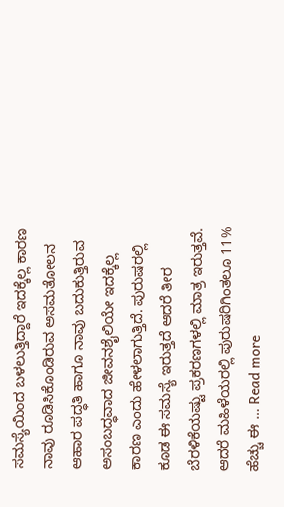ಸಮಸ್ಯೆಯಿಂದ ಬಳಲುತ್ತಿದ್ದಾರೆ ಇದಕ್ಕೆಲ್ಲ ಕಾರಣ ನಾವು ರೂಡಿಸಿಕೊಂಡಿರುವ ಅಸಮತೋಲನ ಆಹಾರ ಪದ್ಧತಿ ಹಾಗೂ ನಾವು ಬದುಕುತ್ತಿರುವ ಅಸಂಬದ್ಧವಾದ ಜೀವನಶೈಲಿಯೇ ಇದಕ್ಕೆಲ್ಲ ಕಾರಣ ಎಂದು ಹೇಳಲಾಗುತ್ತಿದೆ. ಪುರುಷರಲ್ಲಿ ಕೂಡ ಈ ಸಮಸ್ಯೆ ಇರುತ್ತದೆ ಆದರೆ ತೀರ ಬೆರಳಿಕೆಯಷ್ಟು ಪ್ರಕರಣಗಳಲ್ಲಿ ಮಾತ್ರ ಇರುತ್ತವೆ. ಆದರೆ ಮಹಿಳೆಯರಲ್ಲಿ ಪುರುಷರಿಗಿಂತಲೂ 11% ಹೆಚ್ಚು ಈ … Read more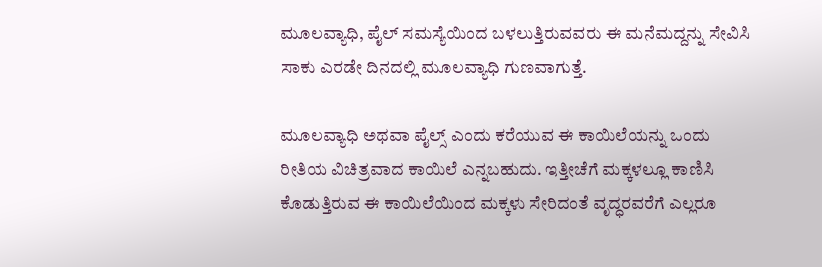ಮೂಲವ್ಯಾಧಿ, ಪೈಲ್ ಸಮಸ್ಯೆಯಿಂದ ಬಳಲುತ್ತಿರುವವರು ಈ ಮನೆಮದ್ದನ್ನು ಸೇವಿಸಿ ಸಾಕು ಎರಡೇ ದಿನದಲ್ಲಿ ಮೂಲವ್ಯಾಧಿ ಗುಣವಾಗುತ್ತೆ.

ಮೂಲವ್ಯಾಧಿ ಅಥವಾ ಪೈಲ್ಸ್ ಎಂದು ಕರೆಯುವ ಈ ಕಾಯಿಲೆಯನ್ನು ಒಂದು ರೀತಿಯ ವಿಚಿತ್ರವಾದ ಕಾಯಿಲೆ ಎನ್ನಬಹುದು. ಇತ್ತೀಚೆಗೆ ಮಕ್ಕಳಲ್ಲೂ ಕಾಣಿಸಿ ಕೊಡುತ್ತಿರುವ ಈ ಕಾಯಿಲೆಯಿಂದ ಮಕ್ಕಳು ಸೇರಿದಂತೆ ವೃದ್ಧರವರೆಗೆ ಎಲ್ಲರೂ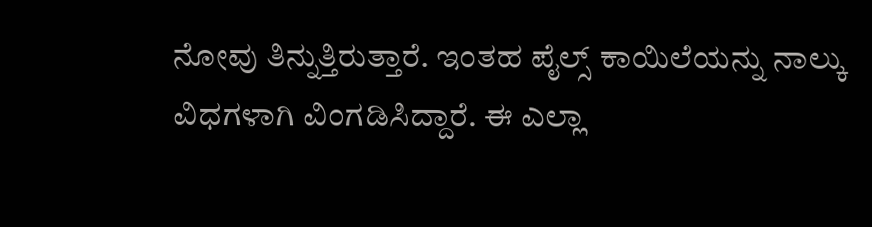ನೋವು ತಿನ್ನುತ್ತಿರುತ್ತಾರೆ. ಇಂತಹ ಪೈಲ್ಸ್ ಕಾಯಿಲೆಯನ್ನು ನಾಲ್ಕು ವಿಧಗಳಾಗಿ ವಿಂಗಡಿಸಿದ್ದಾರೆ. ಈ ಎಲ್ಲಾ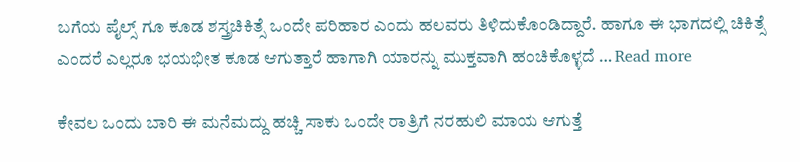ಬಗೆಯ ಪೈಲ್ಸ್ ಗೂ ಕೂಡ ಶಸ್ತ್ರಚಿಕಿತ್ಸೆ ಒಂದೇ ಪರಿಹಾರ ಎಂದು ಹಲವರು ತಿಳಿದುಕೊಂಡಿದ್ದಾರೆ. ಹಾಗೂ ಈ ಭಾಗದಲ್ಲಿ ಚಿಕಿತ್ಸೆ ಎಂದರೆ ಎಲ್ಲರೂ ಭಯಭೀತ ಕೂಡ ಆಗುತ್ತಾರೆ ಹಾಗಾಗಿ ಯಾರನ್ನು ಮುಕ್ತವಾಗಿ ಹಂಚಿಕೊಳ್ಳದೆ … Read more

ಕೇವಲ ಒಂದು ಬಾರಿ ಈ ಮನೆಮದ್ದು ಹಚ್ಚಿ ಸಾಕು ಒಂದೇ ರಾತ್ರಿಗೆ ನರಹುಲಿ ಮಾಯ ಆಗುತ್ತೆ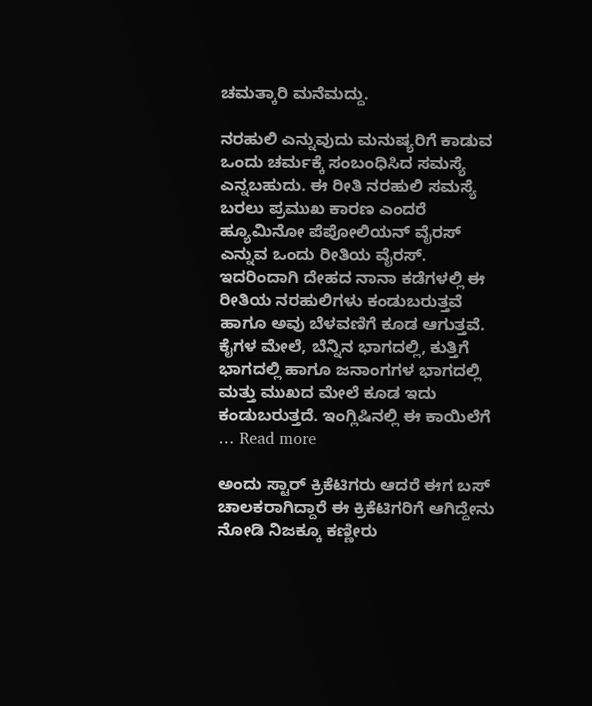ಚಮತ್ಕಾರಿ ಮನೆಮದ್ದು.

ನರಹುಲಿ ಎನ್ನುವುದು ಮನುಷ್ಯರಿಗೆ ಕಾಡುವ ಒಂದು ಚರ್ಮಕ್ಕೆ ಸಂಬಂಧಿಸಿದ ಸಮಸ್ಯೆ ಎನ್ನಬಹುದು. ಈ ರೀತಿ ನರಹುಲಿ ಸಮಸ್ಯೆ ಬರಲು ಪ್ರಮುಖ ಕಾರಣ ಎಂದರೆ ಹ್ಯೂಮಿನೋ ಪೆಪೋಲಿಯನ್ ವೈರಸ್ ಎನ್ನುವ ಒಂದು ರೀತಿಯ ವೈರಸ್. ಇದರಿಂದಾಗಿ ದೇಹದ ನಾನಾ ಕಡೆಗಳಲ್ಲಿ ಈ ರೀತಿಯ ನರಹುಲಿಗಳು ಕಂಡುಬರುತ್ತವೆ ಹಾಗೂ ಅವು ಬೆಳವಣಿಗೆ ಕೂಡ ಆಗುತ್ತವೆ. ಕೈಗಳ ಮೇಲೆ, ಬೆನ್ನಿನ ಭಾಗದಲ್ಲಿ, ಕುತ್ತಿಗೆ ಭಾಗದಲ್ಲಿ ಹಾಗೂ ಜನಾಂಗಗಳ ಭಾಗದಲ್ಲಿ ಮತ್ತು ಮುಖದ ಮೇಲೆ ಕೂಡ ಇದು ಕಂಡುಬರುತ್ತದೆ. ಇಂಗ್ಲಿಷಿನಲ್ಲಿ ಈ ಕಾಯಿಲೆಗೆ … Read more

ಅಂದು ಸ್ಟಾರ್ ಕ್ರಿಕೆಟಿಗರು ಆದರೆ ಈಗ ಬಸ್ ಚಾಲಕರಾಗಿದ್ದಾರೆ ಈ ಕ್ರಿಕೆಟಿಗರಿಗೆ ಆಗಿದ್ದೇನು ನೋಡಿ ನಿಜಕ್ಕೂ ಕಣ್ಣೀರು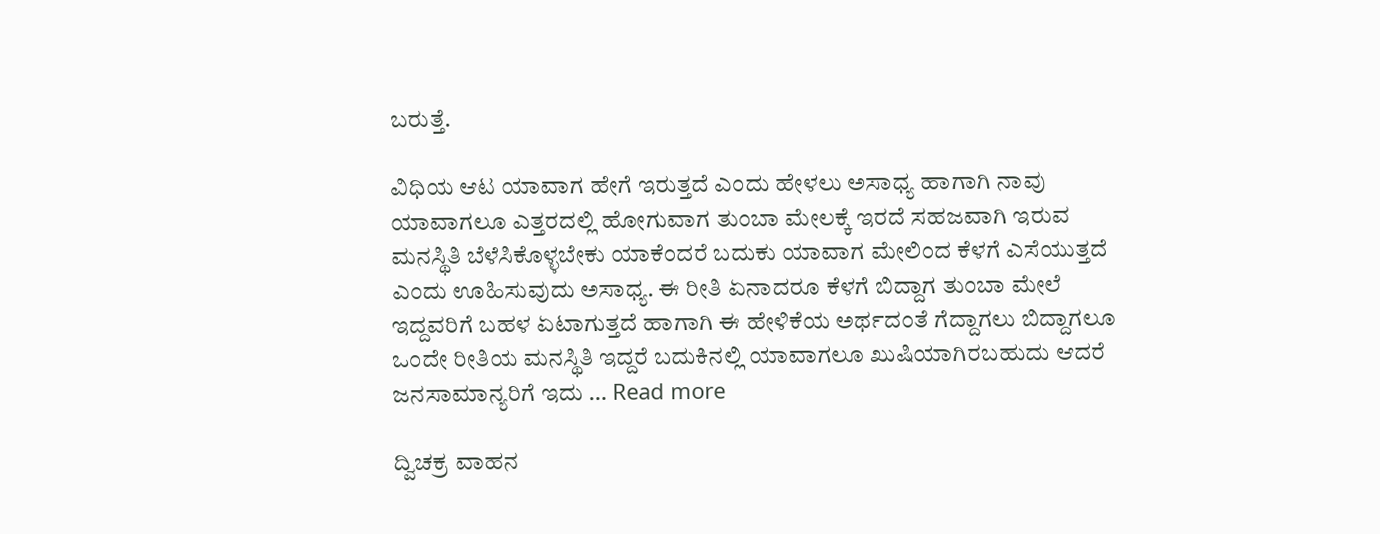ಬರುತ್ತೆ.

ವಿಧಿಯ ಆಟ ಯಾವಾಗ ಹೇಗೆ ಇರುತ್ತದೆ ಎಂದು ಹೇಳಲು ಅಸಾಧ್ಯ ಹಾಗಾಗಿ ನಾವು ಯಾವಾಗಲೂ ಎತ್ತರದಲ್ಲಿ ಹೋಗುವಾಗ ತುಂಬಾ ಮೇಲಕ್ಕೆ ಇರದೆ ಸಹಜವಾಗಿ ಇರುವ ಮನಸ್ಥಿತಿ ಬೆಳೆಸಿಕೊಳ್ಳಬೇಕು ಯಾಕೆಂದರೆ ಬದುಕು ಯಾವಾಗ ಮೇಲಿಂದ ಕೆಳಗೆ ಎಸೆಯುತ್ತದೆ ಎಂದು ಊಹಿಸುವುದು ಅಸಾಧ್ಯ. ಈ ರೀತಿ ಏನಾದರೂ ಕೆಳಗೆ ಬಿದ್ದಾಗ ತುಂಬಾ ಮೇಲೆ ಇದ್ದವರಿಗೆ ಬಹಳ ಏಟಾಗುತ್ತದೆ ಹಾಗಾಗಿ ಈ ಹೇಳಿಕೆಯ ಅರ್ಥದಂತೆ ಗೆದ್ದಾಗಲು ಬಿದ್ದಾಗಲೂ ಒಂದೇ ರೀತಿಯ ಮನಸ್ಥಿತಿ ಇದ್ದರೆ ಬದುಕಿನಲ್ಲಿ ಯಾವಾಗಲೂ ಖುಷಿಯಾಗಿರಬಹುದು ಆದರೆ ಜನಸಾಮಾನ್ಯರಿಗೆ ಇದು … Read more

ದ್ವಿಚಕ್ರ ವಾಹನ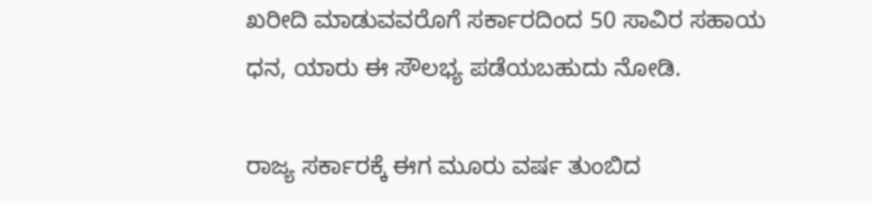ಖರೀದಿ ಮಾಡುವವರೊಗೆ ಸರ್ಕಾರದಿಂದ 50 ಸಾವಿರ ಸಹಾಯ ಧನ, ಯಾರು ಈ ಸೌಲಭ್ಯ ಪಡೆಯಬಹುದು ನೋಡಿ.

ರಾಜ್ಯ ಸರ್ಕಾರಕ್ಕೆ ಈಗ ಮೂರು ವರ್ಷ ತುಂಬಿದ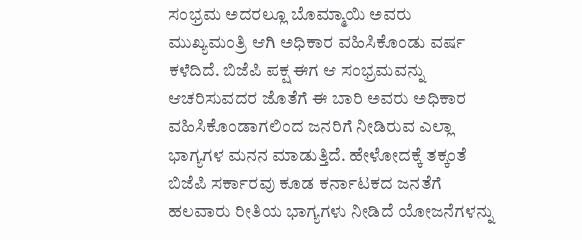ಸಂಭ್ರಮ ಅದರಲ್ಲೂ ಬೊಮ್ಮಾಯಿ ಅವರು ಮುಖ್ಯಮಂತ್ರಿ ಆಗಿ ಅಧಿಕಾರ ವಹಿಸಿಕೊಂಡು ವರ್ಷ ಕಳೆದಿದೆ. ಬಿಜೆಪಿ ಪಕ್ಷ ಈಗ ಆ ಸಂಭ್ರಮವನ್ನು ಆಚರಿಸುವದರ ಜೊತೆಗೆ ಈ ಬಾರಿ ಅವರು ಅಧಿಕಾರ ವಹಿಸಿಕೊಂಡಾಗಲಿಂದ ಜನರಿಗೆ ನೀಡಿರುವ ಎಲ್ಲಾ ಭಾಗ್ಯಗಳ ಮನನ ಮಾಡುತ್ತಿದೆ. ಹೇಳೋದಕ್ಕೆ ತಕ್ಕಂತೆ ಬಿಜೆಪಿ ಸರ್ಕಾರವು ಕೂಡ ಕರ್ನಾಟಕದ ಜನತೆಗೆ ಹಲವಾರು ರೀತಿಯ ಭಾಗ್ಯಗಳು ನೀಡಿದೆ ಯೋಜನೆಗಳನ್ನು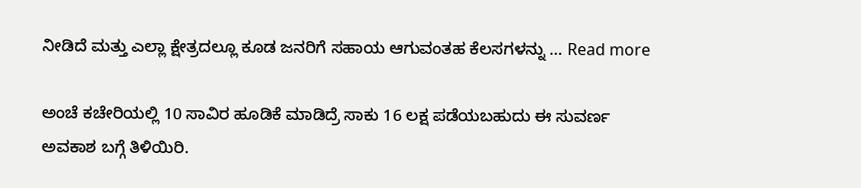ನೀಡಿದೆ ಮತ್ತು ಎಲ್ಲಾ ಕ್ಷೇತ್ರದಲ್ಲೂ ಕೂಡ ಜನರಿಗೆ ಸಹಾಯ ಆಗುವಂತಹ ಕೆಲಸಗಳನ್ನು … Read more

ಅಂಚೆ ಕಚೇರಿಯಲ್ಲಿ 10 ಸಾವಿರ ಹೂಡಿಕೆ ಮಾಡಿದ್ರೆ ಸಾಕು 16 ಲಕ್ಷ ಪಡೆಯಬಹುದು ಈ ಸುವರ್ಣ ಅವಕಾಶ ಬಗ್ಗೆ ತಿಳಿಯಿರಿ.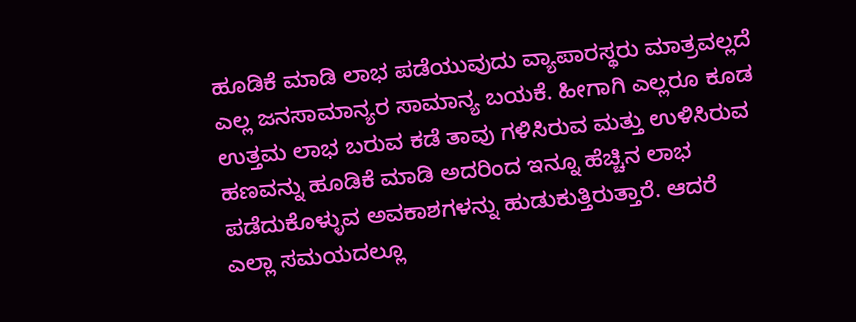ಹೂಡಿಕೆ ಮಾಡಿ ಲಾಭ ಪಡೆಯುವುದು ವ್ಯಾಪಾರಸ್ಥರು ಮಾತ್ರವಲ್ಲದೆ ಎಲ್ಲ ಜನಸಾಮಾನ್ಯರ ಸಾಮಾನ್ಯ ಬಯಕೆ. ಹೀಗಾಗಿ ಎಲ್ಲರೂ ಕೂಡ ಉತ್ತಮ ಲಾಭ ಬರುವ ಕಡೆ ತಾವು ಗಳಿಸಿರುವ ಮತ್ತು ಉಳಿಸಿರುವ ಹಣವನ್ನು ಹೂಡಿಕೆ ಮಾಡಿ ಅದರಿಂದ ಇನ್ನೂ ಹೆಚ್ಚಿನ ಲಾಭ ಪಡೆದುಕೊಳ್ಳುವ ಅವಕಾಶಗಳನ್ನು ಹುಡುಕುತ್ತಿರುತ್ತಾರೆ. ಆದರೆ ಎಲ್ಲಾ ಸಮಯದಲ್ಲೂ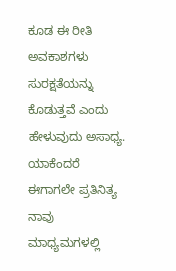ಕೂಡ ಈ ರೀತಿ ಅವಕಾಶಗಳು ಸುರಕ್ಷತೆಯನ್ನು ಕೊಡುತ್ತವೆ ಎಂದು ಹೇಳುವುದು ಅಸಾಧ್ಯ. ಯಾಕೆಂದರೆ ಈಗಾಗಲೇ ಪ್ರತಿನಿತ್ಯ ನಾವು ಮಾಧ್ಯಮಗಳಲ್ಲಿ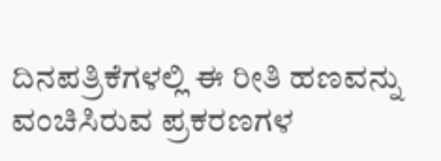ದಿನಪತ್ರಿಕೆಗಳಲ್ಲಿ ಈ ರೀತಿ ಹಣವನ್ನು ವಂಚಿಸಿರುವ ಪ್ರಕರಣಗಳ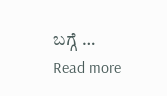ಬಗ್ಗೆ … Read more